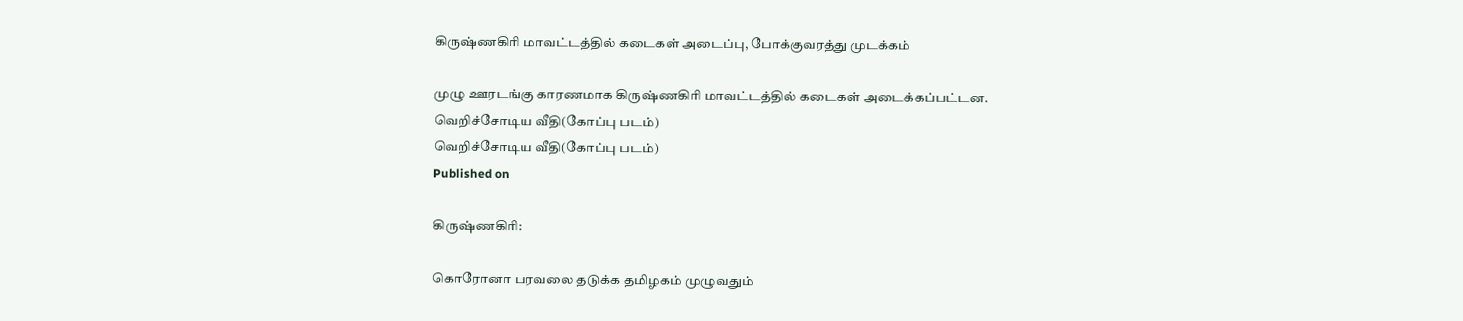கிருஷ்ணகிரி மாவட்டத்தில் கடைகள் அடைப்பு, போக்குவரத்து முடக்கம்

முழு ஊரடங்கு காரணமாக கிருஷ்ணகிரி மாவட்டத்தில் கடைகள் அடைக்கப்பட்டன.
வெறிச்சோடிய வீதி(கோப்பு படம்)
வெறிச்சோடிய வீதி(கோப்பு படம்)
Published on

கிருஷ்ணகிரி:

கொரோனா பரவலை தடுக்க தமிழகம் முழுவதும்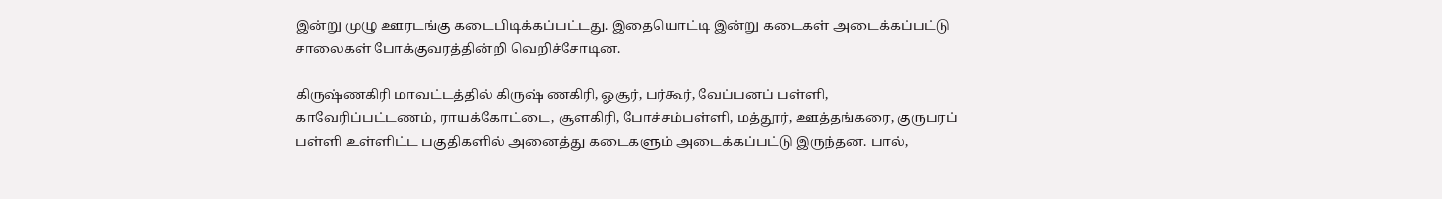இன்று முழு ஊரடங்கு கடைபிடிக்கப்பட்டது. இதையொட்டி இன்று கடைகள் அடைக்கப்பட்டு சாலைகள் போக்குவரத்தின்றி வெறிச்சோடின.

கிருஷ்ணகிரி மாவட்டத்தில் கிருஷ் ணகிரி, ஓசூர், பர்கூர், வேப்பனப் பள்ளி, காவேரிப்பட்டணம், ராயக்கோட்டை, சூளகிரி, போச்சம்பள்ளி, மத்தூர், ஊத்தங்கரை, குருபரப் பள்ளி உள்ளிட்ட பகுதிகளில் அனைத்து கடைகளும் அடைக்கப்பட்டு இருந்தன. பால்,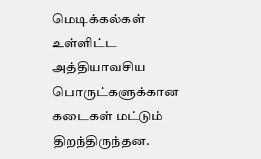மெடிக்கல்கள் உள்ளிட்ட அத்தியாவசிய பொருட்களுக்கான கடைகள் மட்டும் திறந்திருந்தன.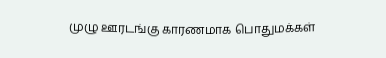முழு ஊரடங்கு காரணமாக பொதுமக்கள்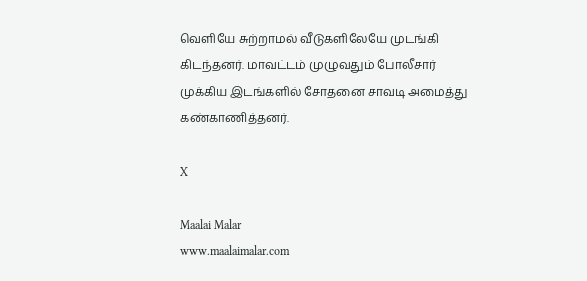வெளியே சுற்றாமல் வீடுகளிலேயே முடங்கி கிடந்தனர். மாவட்டம் முழுவதும் போலீசார் முக்கிய இடங்களில் சோதனை சாவடி அமைத்து கண்காணித்தனர்.

X

Maalai Malar
www.maalaimalar.com